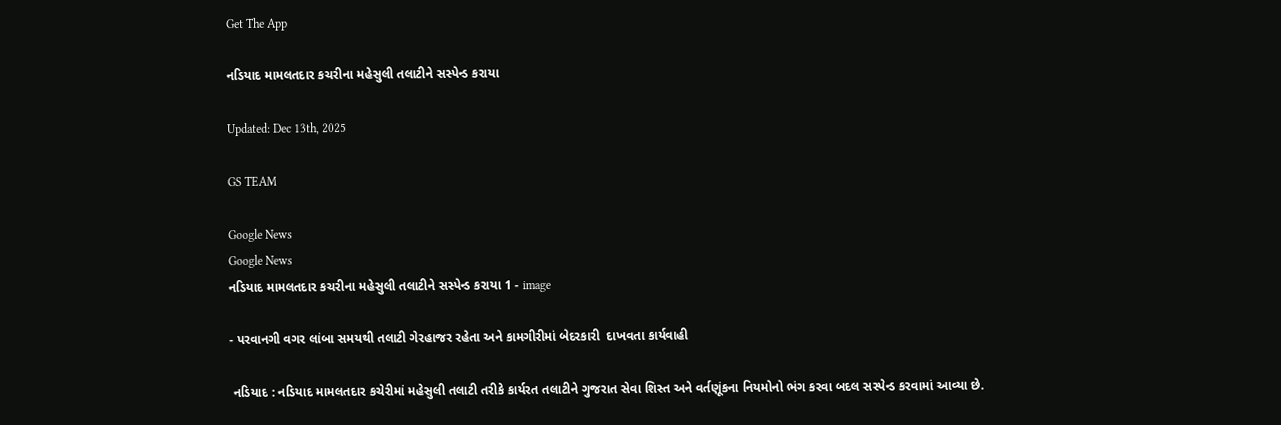Get The App

નડિયાદ મામલતદાર કચરીના મહેસુલી તલાટીને સસ્પેન્ડ કરાયા

Updated: Dec 13th, 2025

GS TEAM

Google News
Google News
નડિયાદ મામલતદાર કચરીના મહેસુલી તલાટીને સસ્પેન્ડ કરાયા 1 - image

- પરવાનગી વગર લાંબા સમયથી તલાટી ગેરહાજર રહેતા અને કામગીરીમાં બેદરકારી  દાખવતા કાર્યવાહી

 નડિયાદ : નડિયાદ મામલતદાર કચેરીમાં મહેસુલી તલાટી તરીકે કાર્યરત તલાટીને ગુજરાત સેવા શિસ્ત અને વર્તણૂંકના નિયમોનો ભંગ કરવા બદલ સસ્પેન્ડ કરવામાં આવ્યા છે.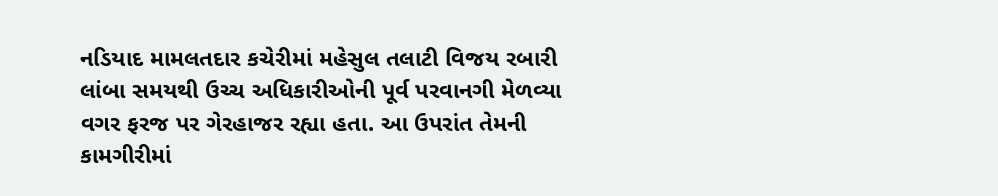નડિયાદ મામલતદાર કચેરીમાં મહેસુલ તલાટી વિજય રબારી લાંબા સમયથી ઉચ્ચ અધિકારીઓની પૂર્વ પરવાનગી મેળવ્યા વગર ફરજ પર ગેરહાજર રહ્યા હતા. આ ઉપરાંત તેમની કામગીરીમાં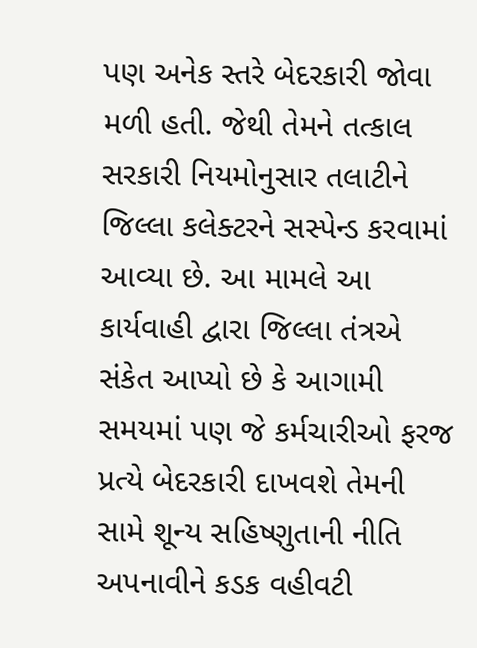પણ અનેક સ્તરે બેદરકારી જોવા મળી હતી. જેથી તેમને તત્કાલ સરકારી નિયમોનુસાર તલાટીને જિલ્લા કલેક્ટરને સસ્પેન્ડ કરવામાં આવ્યા છે. આ મામલે આ કાર્યવાહી દ્વારા જિલ્લા તંત્રએ સંકેત આપ્યો છે કે આગામી સમયમાં પણ જે કર્મચારીઓ ફરજ પ્રત્યે બેદરકારી દાખવશે તેમની સામે શૂન્ય સહિષ્ણુતાની નીતિ અપનાવીને કડક વહીવટી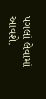પગલાં લેવામાં આવશે.